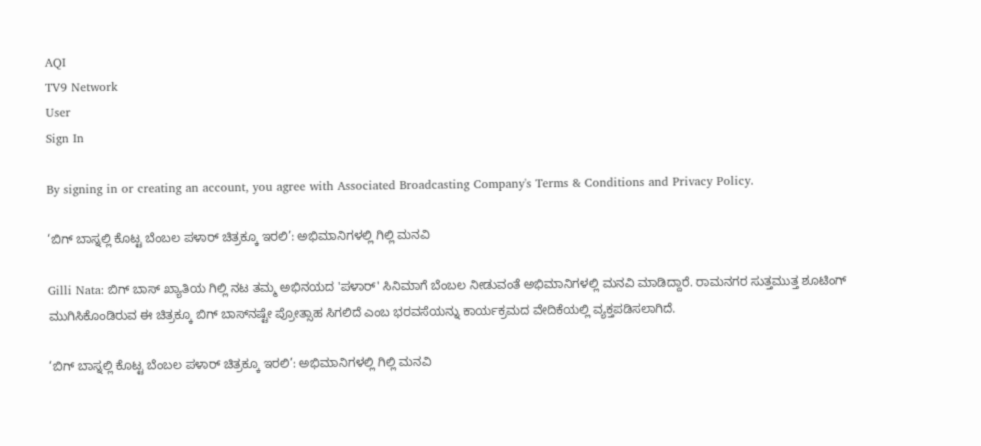AQI
TV9 Network
User
Sign In

By signing in or creating an account, you agree with Associated Broadcasting Company's Terms & Conditions and Privacy Policy.

‘ಬಿಗ್ ಬಾಸ್ನಲ್ಲಿ ಕೊಟ್ಟ ಬೆಂಬಲ ಪಳಾರ್ ಚಿತ್ರಕ್ಕೂ ಇರಲಿ’: ಅಭಿಮಾನಿಗಳಲ್ಲಿ ಗಿಲ್ಲಿ ಮನವಿ

Gilli Nata: ಬಿಗ್ ಬಾಸ್ ಖ್ಯಾತಿಯ ಗಿಲ್ಲಿ ನಟ ತಮ್ಮ ಅಭಿನಯದ 'ಪಳಾರ್' ಸಿನಿಮಾಗೆ ಬೆಂಬಲ ನೀಡುವಂತೆ ಅಭಿಮಾನಿಗಳಲ್ಲಿ ಮನವಿ ಮಾಡಿದ್ದಾರೆ. ರಾಮನಗರ ಸುತ್ತಮುತ್ತ ಶೂಟಿಂಗ್ ಮುಗಿಸಿಕೊಂಡಿರುವ ಈ ಚಿತ್ರಕ್ಕೂ ಬಿಗ್ ಬಾಸ್‌ನಷ್ಟೇ ಪ್ರೋತ್ಸಾಹ ಸಿಗಲಿದೆ ಎಂಬ ಭರವಸೆಯನ್ನು ಕಾರ್ಯಕ್ರಮದ ವೇದಿಕೆಯಲ್ಲಿ ವ್ಯಕ್ತಪಡಿಸಲಾಗಿದೆ.

‘ಬಿಗ್ ಬಾಸ್ನಲ್ಲಿ ಕೊಟ್ಟ ಬೆಂಬಲ ಪಳಾರ್ ಚಿತ್ರಕ್ಕೂ ಇರಲಿ’: ಅಭಿಮಾನಿಗಳಲ್ಲಿ ಗಿಲ್ಲಿ ಮನವಿ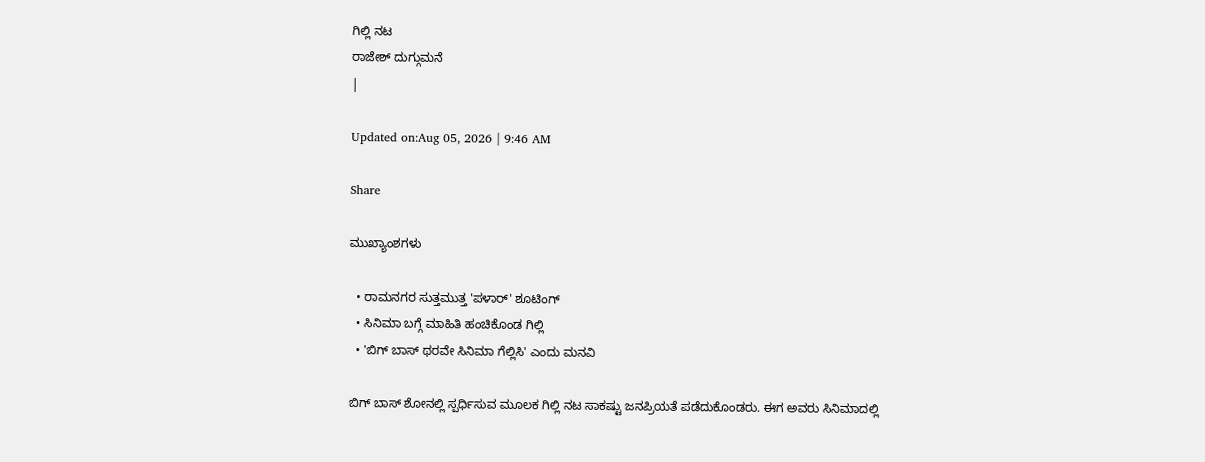ಗಿಲ್ಲಿ ನಟ
ರಾಜೇಶ್ ದುಗ್ಗುಮನೆ
|

Updated on:Aug 05, 2026 | 9:46 AM

Share

ಮುಖ್ಯಾಂಶಗಳು

  • ರಾಮನಗರ ಸುತ್ತಮುತ್ತ 'ಪಳಾರ್' ಶೂಟಿಂಗ್
  • ಸಿನಿಮಾ ಬಗ್ಗೆ ಮಾಹಿತಿ ಹಂಚಿಕೊಂಡ ಗಿಲ್ಲಿ
  • 'ಬಿಗ್ ಬಾಸ್ ಥರವೇ ಸಿನಿಮಾ ಗೆಲ್ಲಿಸಿ' ಎಂದು ಮನವಿ

ಬಿಗ್ ಬಾಸ್ ಶೋನಲ್ಲಿ ಸ್ಪರ್ಧಿಸುವ ಮೂಲಕ ಗಿಲ್ಲಿ ನಟ ಸಾಕಷ್ಟು ಜನಪ್ರಿಯತೆ ಪಡೆದುಕೊಂಡರು. ಈಗ ಅವರು ಸಿನಿಮಾದಲ್ಲಿ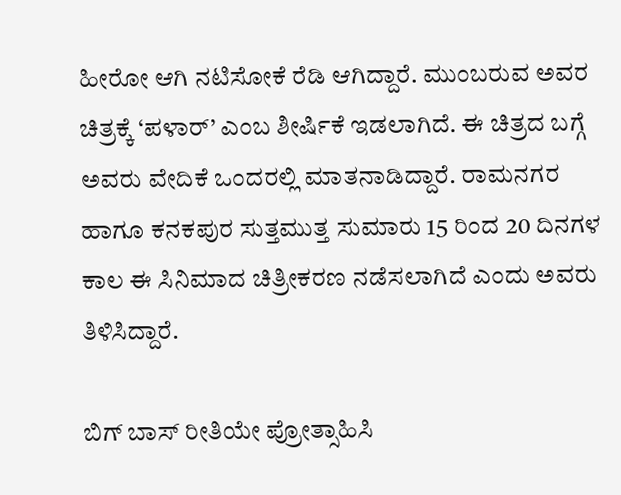ಹೀರೋ ಆಗಿ ನಟಿಸೋಕೆ ರೆಡಿ ಆಗಿದ್ದಾರೆ. ಮುಂಬರುವ ಅವರ ಚಿತ್ರಕ್ಕೆ ‘ಪಳಾರ್’ ಎಂಬ ಶೀರ್ಷಿಕೆ ಇಡಲಾಗಿದೆ. ಈ ಚಿತ್ರದ ಬಗ್ಗೆ ಅವರು ವೇದಿಕೆ ಒಂದರಲ್ಲಿ ಮಾತನಾಡಿದ್ದಾರೆ. ರಾಮನಗರ ಹಾಗೂ ಕನಕಪುರ ಸುತ್ತಮುತ್ತ ಸುಮಾರು 15 ರಿಂದ 20 ದಿನಗಳ ಕಾಲ ಈ ಸಿನಿಮಾದ ಚಿತ್ರೀಕರಣ ನಡೆಸಲಾಗಿದೆ ಎಂದು ಅವರು ತಿಳಿಸಿದ್ದಾರೆ.

ಬಿಗ್ ಬಾಸ್ ರೀತಿಯೇ ಪ್ರೋತ್ಸಾಹಿಸಿ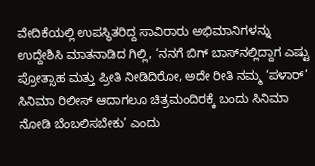ವೇದಿಕೆಯಲ್ಲಿ ಉಪಸ್ಥಿತರಿದ್ದ ಸಾವಿರಾರು ಅಭಿಮಾನಿಗಳನ್ನು ಉದ್ದೇಶಿಸಿ ಮಾತನಾಡಿದ ಗಿಲ್ಲಿ, ‘ನನಗೆ ಬಿಗ್ ಬಾಸ್‌ನಲ್ಲಿದ್ದಾಗ ಎಷ್ಟು ಪ್ರೋತ್ಸಾಹ ಮತ್ತು ಪ್ರೀತಿ ನೀಡಿದಿರೋ, ಅದೇ ರೀತಿ ನಮ್ಮ ‘ಪಳಾರ್’ ಸಿನಿಮಾ ರಿಲೀಸ್ ಆದಾಗಲೂ ಚಿತ್ರಮಂದಿರಕ್ಕೆ ಬಂದು ಸಿನಿಮಾ ನೋಡಿ ಬೆಂಬಲಿಸಬೇಕು’ ಎಂದು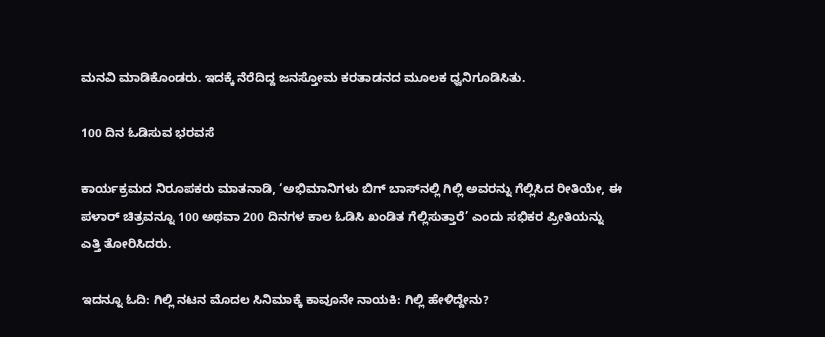ಮನವಿ ಮಾಡಿಕೊಂಡರು. ಇದಕ್ಕೆ ನೆರೆದಿದ್ದ ಜನಸ್ತೋಮ ಕರತಾಡನದ ಮೂಲಕ ಧ್ವನಿಗೂಡಿಸಿತು.

100 ದಿನ ಓಡಿಸುವ ಭರವಸೆ

ಕಾರ್ಯಕ್ರಮದ ನಿರೂಪಕರು ಮಾತನಾಡಿ, ‘ಅಭಿಮಾನಿಗಳು ಬಿಗ್ ಬಾಸ್‌ನಲ್ಲಿ ಗಿಲ್ಲಿ ಅವರನ್ನು ಗೆಲ್ಲಿಸಿದ ರೀತಿಯೇ, ಈ ಪಳಾರ್ ಚಿತ್ರವನ್ನೂ 100 ಅಥವಾ 200 ದಿನಗಳ ಕಾಲ ಓಡಿಸಿ ಖಂಡಿತ ಗೆಲ್ಲಿಸುತ್ತಾರೆ’ ಎಂದು ಸಭಿಕರ ಪ್ರೀತಿಯನ್ನು ಎತ್ತಿ ತೋರಿಸಿದರು.

ಇದನ್ನೂ ಓದಿ: ಗಿಲ್ಲಿ ನಟನ ಮೊದಲ ಸಿನಿಮಾಕ್ಕೆ ಕಾವೂನೇ ನಾಯಕಿ: ಗಿಲ್ಲಿ ಹೇಳಿದ್ದೇನು?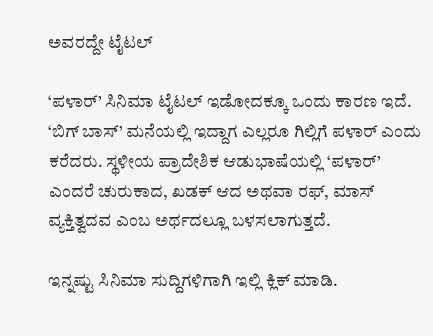ಅವರದ್ದೇ ಟೈಟಲ್

‘ಪಳಾರ್’ ಸಿನಿಮಾ ಟೈಟಲ್ ಇಡೋದಕ್ಕೂ ಒಂದು ಕಾರಣ ಇದೆ. ‘ಬಿಗ್ ಬಾಸ್’ ಮನೆಯಲ್ಲಿ ಇದ್ದಾಗ ಎಲ್ಲರೂ ಗಿಲ್ಲಿಗೆ ಪಳಾರ್ ಎಂದು ಕರೆದರು. ಸ್ಥಳೀಯ ಪ್ರಾದೇಶಿಕ ಆಡುಭಾಷೆಯಲ್ಲಿ ‘ಪಳಾರ್’ ಎಂದರೆ ಚುರುಕಾದ, ಖಡಕ್ ಆದ ಅಥವಾ ರಫ್, ಮಾಸ್ ವ್ಯಕ್ತಿತ್ವದವ ಎಂಬ ಅರ್ಥದಲ್ಲೂ ಬಳಸಲಾಗುತ್ತದೆ.

ಇನ್ನಷ್ಟು ಸಿನಿಮಾ ಸುದ್ದಿಗಳಿಗಾಗಿ ಇಲ್ಲಿ ಕ್ಲಿಕ್ ಮಾಡಿ.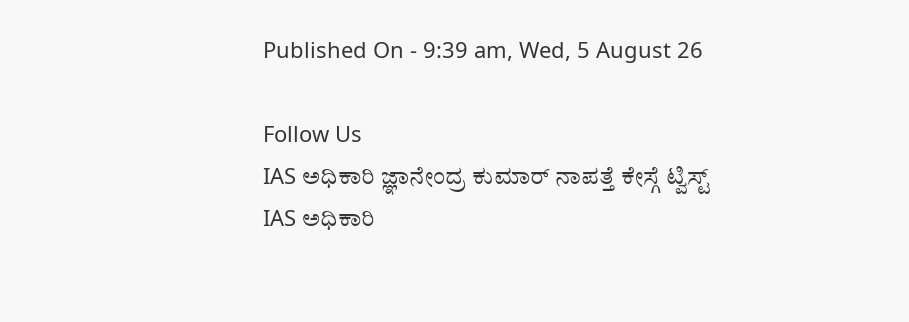Published On - 9:39 am, Wed, 5 August 26

Follow Us
IAS ಅಧಿಕಾರಿ ಜ್ಞಾನೇಂದ್ರ ಕುಮಾರ್ ನಾಪತ್ತೆ ಕೇಸ್ಗೆ ಟ್ವಿಸ್ಟ್
IAS ಅಧಿಕಾರಿ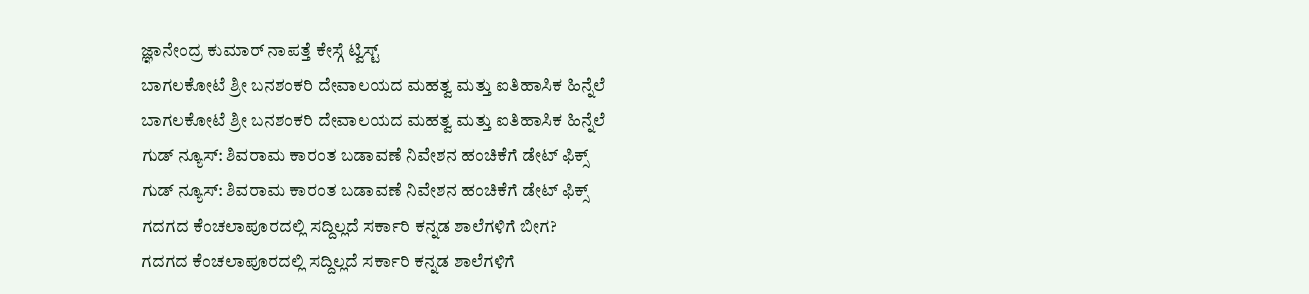ಜ್ಞಾನೇಂದ್ರ ಕುಮಾರ್ ನಾಪತ್ತೆ ಕೇಸ್ಗೆ ಟ್ವಿಸ್ಟ್
ಬಾಗಲಕೋಟೆ ಶ್ರೀ ಬನಶಂಕರಿ ದೇವಾಲಯದ ಮಹತ್ವ ಮತ್ತು ಐತಿಹಾಸಿಕ ಹಿನ್ನೆಲೆ
ಬಾಗಲಕೋಟೆ ಶ್ರೀ ಬನಶಂಕರಿ ದೇವಾಲಯದ ಮಹತ್ವ ಮತ್ತು ಐತಿಹಾಸಿಕ ಹಿನ್ನೆಲೆ
ಗುಡ್ ನ್ಯೂಸ್: ಶಿವರಾಮ ಕಾರಂತ ಬಡಾವಣೆ ನಿವೇಶನ ಹಂಚಿಕೆಗೆ ಡೇಟ್ ಫಿಕ್ಸ್
ಗುಡ್ ನ್ಯೂಸ್: ಶಿವರಾಮ ಕಾರಂತ ಬಡಾವಣೆ ನಿವೇಶನ ಹಂಚಿಕೆಗೆ ಡೇಟ್ ಫಿಕ್ಸ್
ಗದಗದ ಕೆಂಚಲಾಪೂರದಲ್ಲಿ ಸದ್ದಿಲ್ಲದೆ ಸರ್ಕಾರಿ ಕನ್ನಡ ಶಾಲೆಗಳಿಗೆ ಬೀಗ?
ಗದಗದ ಕೆಂಚಲಾಪೂರದಲ್ಲಿ ಸದ್ದಿಲ್ಲದೆ ಸರ್ಕಾರಿ ಕನ್ನಡ ಶಾಲೆಗಳಿಗೆ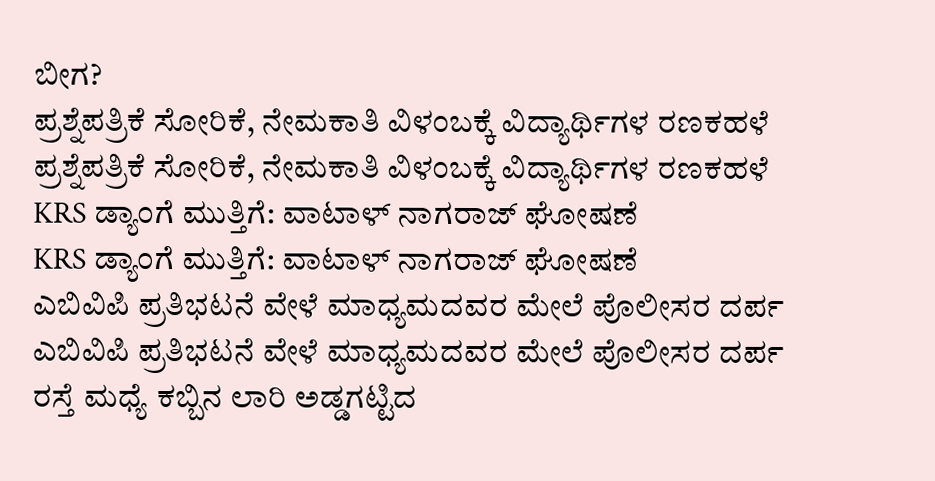ಬೀಗ?
ಪ್ರಶ್ನೆಪತ್ರಿಕೆ ಸೋರಿಕೆ, ನೇಮಕಾತಿ ವಿಳಂಬಕ್ಕೆ ವಿದ್ಯಾರ್ಥಿಗಳ ರಣಕಹಳೆ
ಪ್ರಶ್ನೆಪತ್ರಿಕೆ ಸೋರಿಕೆ, ನೇಮಕಾತಿ ವಿಳಂಬಕ್ಕೆ ವಿದ್ಯಾರ್ಥಿಗಳ ರಣಕಹಳೆ
KRS ಡ್ಯಾಂಗೆ ಮುತ್ತಿಗೆ: ವಾಟಾಳ್ ನಾಗರಾಜ್ ಘೋಷಣೆ
KRS ಡ್ಯಾಂಗೆ ಮುತ್ತಿಗೆ: ವಾಟಾಳ್ ನಾಗರಾಜ್ ಘೋಷಣೆ
ಎಬಿವಿಪಿ ಪ್ರತಿಭಟನೆ ವೇಳೆ ಮಾಧ್ಯಮದವರ ಮೇಲೆ ಪೊಲೀಸರ ದರ್ಪ
ಎಬಿವಿಪಿ ಪ್ರತಿಭಟನೆ ವೇಳೆ ಮಾಧ್ಯಮದವರ ಮೇಲೆ ಪೊಲೀಸರ ದರ್ಪ
ರಸ್ತೆ ಮಧ್ಯೆ ಕಬ್ಬಿನ ಲಾರಿ ಅಡ್ಡಗಟ್ಟಿದ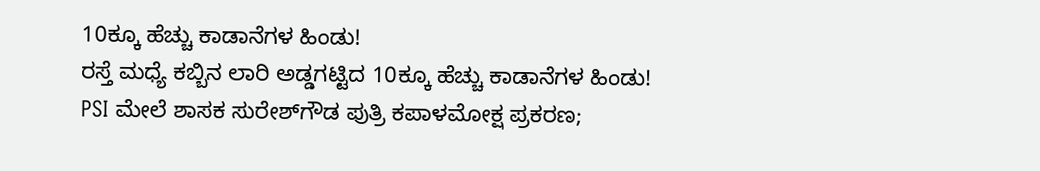10ಕ್ಕೂ ಹೆಚ್ಚು ಕಾಡಾನೆಗಳ ಹಿಂಡು!
ರಸ್ತೆ ಮಧ್ಯೆ ಕಬ್ಬಿನ ಲಾರಿ ಅಡ್ಡಗಟ್ಟಿದ 10ಕ್ಕೂ ಹೆಚ್ಚು ಕಾಡಾನೆಗಳ ಹಿಂಡು!
PSI ಮೇಲೆ ಶಾಸಕ ಸುರೇಶ್‌ಗೌಡ ಪುತ್ರಿ ಕಪಾಳಮೋಕ್ಷ ಪ್ರಕರಣ;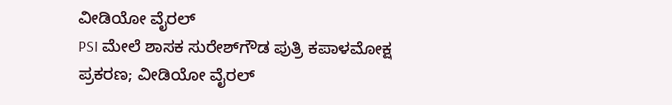ವೀಡಿಯೋ ವೈರಲ್
PSI ಮೇಲೆ ಶಾಸಕ ಸುರೇಶ್‌ಗೌಡ ಪುತ್ರಿ ಕಪಾಳಮೋಕ್ಷ ಪ್ರಕರಣ; ವೀಡಿಯೋ ವೈರಲ್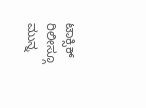ಟಾಕ್ಸಿಕ್ ರಿಲೀಸ್ಗೂ ಮುನ್ನ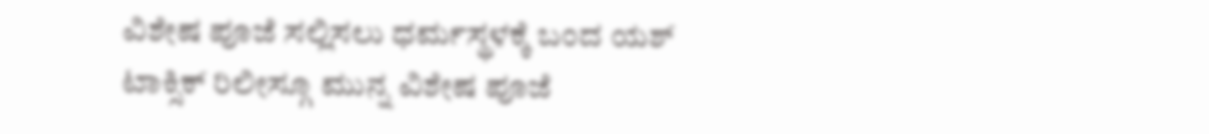ವಿಶೇಷ ಪೂಜೆ ಸಲ್ಲಿಸಲು ಧರ್ಮಸ್ಥಳಕ್ಕೆ ಬಂದ ಯಶ್
ಟಾಕ್ಸಿಕ್ ರಿಲೀಸ್ಗೂ ಮುನ್ನ ವಿಶೇಷ ಪೂಜೆ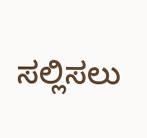ಸಲ್ಲಿಸಲು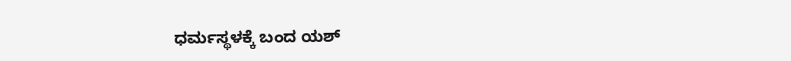ಧರ್ಮಸ್ಥಳಕ್ಕೆ ಬಂದ ಯಶ್